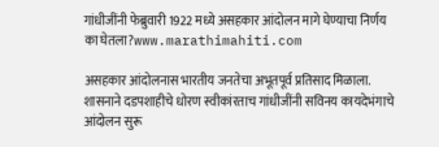गांधीजींनी फेब्रुवारी 1922 मध्ये असहकार आंदोलन मागे घेण्याचा निर्णय का घेतला?www.marathimahiti.com

असहकार आंदोलनास भारतीय जनतेचा अभूतपूर्व प्रतिसाद मिळाला. शासनाने दडपशाहीचे धोरण स्वीकांरताच गांधीजींनी सविनय कायदेभंगाचे आंदोलन सुरू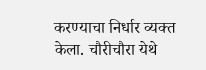करण्याचा निर्धार व्यक्त केला. चौरीचौरा येथे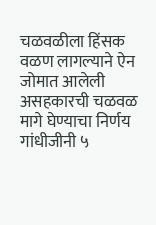चळवळीला हिंसक वळण लागल्याने ऐन जोमात आलेली असहकारची चळवळ मागे घेण्याचा निर्णय गांधीजीनी ५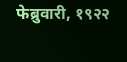फेब्रुवारी, १९२२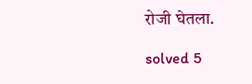रोजी घेतला.

solved 5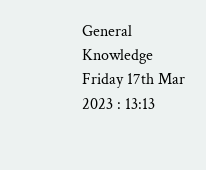General Knowledge Friday 17th Mar 2023 : 13:13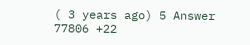( 3 years ago) 5 Answer 77806 +22